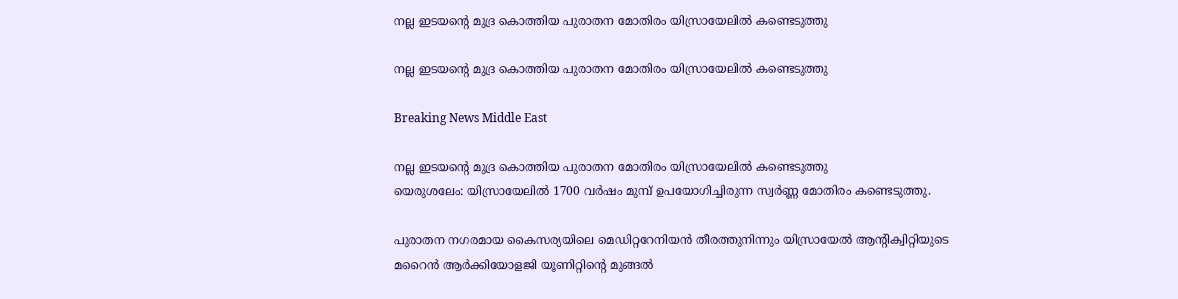നല്ല ഇടയന്റെ മുദ്ര കൊത്തിയ പുരാതന മോതിരം യിസ്രായേലില്‍ കണ്ടെടുത്തു

നല്ല ഇടയന്റെ മുദ്ര കൊത്തിയ പുരാതന മോതിരം യിസ്രായേലില്‍ കണ്ടെടുത്തു

Breaking News Middle East

നല്ല ഇടയന്റെ മുദ്ര കൊത്തിയ പുരാതന മോതിരം യിസ്രായേലില്‍ കണ്ടെടുത്തു
യെരുശലേം: യിസ്രായേലില്‍ 1700 വര്‍ഷം മുമ്പ് ഉപയോഗിച്ചിരുന്ന സ്വര്‍ണ്ണ മോതിരം കണ്ടെടുത്തു.

പുരാതന നഗരമായ കൈസര്യയിലെ മെഡിറ്ററേനിയന്‍ തീരത്തുനിന്നും യിസ്രായേല്‍ ആന്റിക്വിറ്റിയുടെ മറൈന്‍ ആര്‍ക്കിയോളജി യൂണിറ്റിന്റെ മുങ്ങല്‍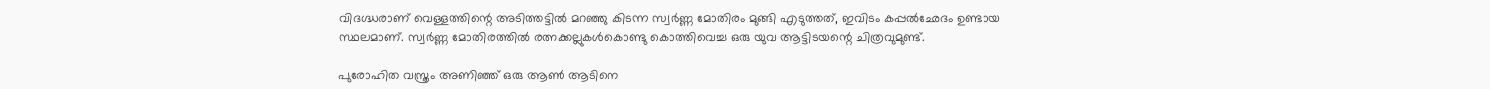വിദഗ്ദ്ധരാണ് വെള്ളത്തിന്റെ അടിത്തട്ടില്‍ മറഞ്ഞു കിടന്ന സ്വര്‍ണ്ണ മോതിരം മുങ്ങി എടുത്തത്, ഇവിടം കപ്പല്‍ഛേദം ഉണ്ടായ സ്ഥലമാണ്. സ്വര്‍ണ്ണ മോതിരത്തില്‍ രത്നക്കല്ലുകള്‍കൊണ്ടു കൊത്തിവെച്ച ഒരു യുവ ആട്ടിടയന്റെ ചിത്രവുമുണ്ട്.

പുരോഹിത വസ്ത്രം അണിഞ്ഞ് ഒരു ആണ്‍ ആടിനെ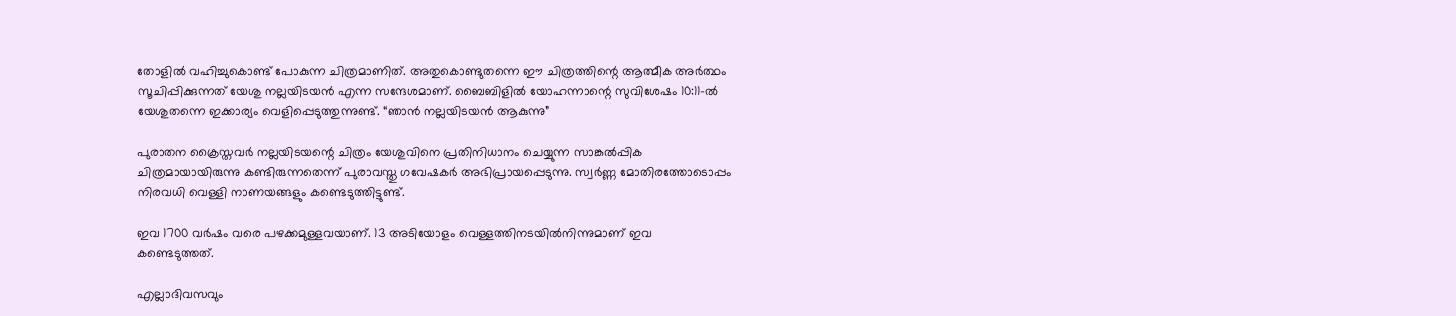തോളില്‍ വഹിച്ചുകൊണ്ട് പോകുന്ന ചിത്രമാണിത്. അതുകൊണ്ടുതന്നെ ഈ ചിത്രത്തിന്റെ ആത്മീക അര്‍ത്ഥം സൂചിപ്പിക്കുന്നത് യേശു നല്ലയിടയന്‍ എന്ന സന്ദേശമാണ്. ബൈബിളില്‍ യോഹന്നാന്റെ സുവിശേഷം 10:11-ല്‍ യേശുതന്നെ ഇക്കാര്യം വെളിപ്പെടുത്തുന്നുണ്ട്. “ഞാന്‍ നല്ലയിടയന്‍ ആകുന്നു”

പുരാതന ക്രൈസ്തവര്‍ നല്ലയിടയന്റെ ചിത്രം യേശുവിനെ പ്രതിനിധാനം ചെയ്യുന്ന സാങ്കല്‍പ്പിക ചിത്രമായായിരുന്നു കണ്ടിരുന്നതെന്ന് പുരാവസ്തു ഗവേഷകര്‍ അഭിപ്രായപ്പെടുന്നു. സ്വര്‍ണ്ണ മോതിരത്തോടൊപ്പം നിരവധി വെള്ളി നാണയങ്ങളും കണ്ടെടുത്തിട്ടുണ്ട്.

ഇവ 1700 വര്‍ഷം വരെ പഴക്കമുള്ളവയാണ്. 13 അടിയോളം വെള്ളത്തിനടയില്‍നിന്നുമാണ് ഇവ കണ്ടെടുത്തത്.

എല്ലാദിവസവും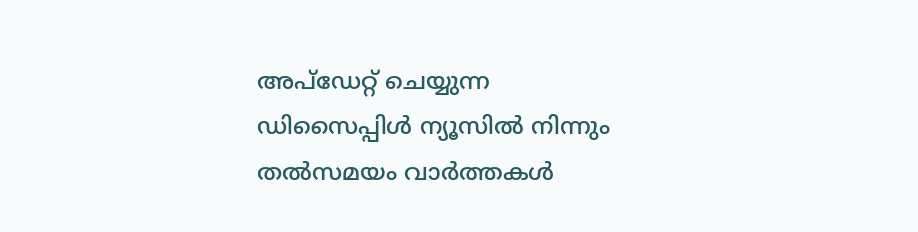അപ്ഡേറ്റ് ചെയ്യുന്ന ഡിസൈപ്പിൾ ന്യൂസിൽ നിന്നും തൽസമയം വാർത്തകൾ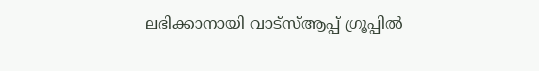ലഭിക്കാനായി വാട്സ്ആപ്പ് ഗ്രൂപ്പിൽ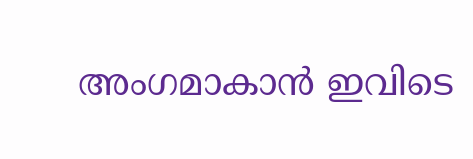അംഗമാകാൻ ഇവിടെ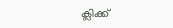ക്ലിക്ക്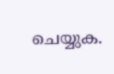ചെയ്യുക.